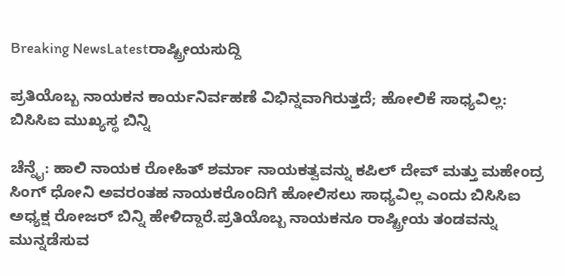Breaking NewsLatestರಾಷ್ಟ್ರೀಯಸುದ್ದಿ

ಪ್ರತಿಯೊಬ್ಬ ನಾಯಕನ ಕಾರ್ಯನಿರ್ವಹಣೆ ವಿಭಿನ್ನವಾಗಿರುತ್ತದೆ; ಹೋಲಿಕೆ ಸಾಧ್ಯವಿಲ್ಲ: ಬಿಸಿಸಿಐ ಮುಖ್ಯಸ್ಥ ಬಿನ್ನಿ

ಚೆನ್ನೈ: ಹಾಲಿ ನಾಯಕ ರೋಹಿತ್ ಶರ್ಮಾ ನಾಯಕತ್ವವನ್ನು ಕಪಿಲ್ ದೇವ್ ಮತ್ತು ಮಹೇಂದ್ರ ಸಿಂಗ್ ಧೋನಿ ಅವರಂತಹ ನಾಯಕರೊಂದಿಗೆ ಹೋಲಿಸಲು ಸಾಧ್ಯವಿಲ್ಲ ಎಂದು ಬಿಸಿಸಿಐ ಅಧ್ಯಕ್ಷ ರೋಜರ್ ಬಿನ್ನಿ ಹೇಳಿದ್ದಾರೆ.ಪ್ರತಿಯೊಬ್ಬ ನಾಯಕನೂ ರಾಷ್ಟ್ರೀಯ ತಂಡವನ್ನು ಮುನ್ನಡೆಸುವ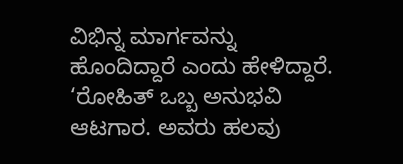ವಿಭಿನ್ನ ಮಾರ್ಗವನ್ನು ಹೊಂದಿದ್ದಾರೆ ಎಂದು ಹೇಳಿದ್ದಾರೆ. ‘ರೋಹಿತ್ ಒಬ್ಬ ಅನುಭವಿ ಆಟಗಾರ. ಅವರು ಹಲವು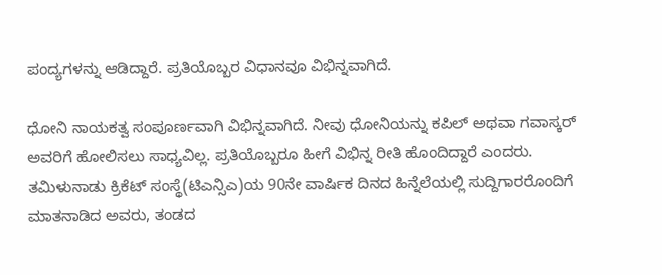ಪಂದ್ಯಗಳನ್ನು ಆಡಿದ್ದಾರೆ. ಪ್ರತಿಯೊಬ್ಬರ ವಿಧಾನವೂ ವಿಭಿನ್ನವಾಗಿದೆ.

ಧೋನಿ ನಾಯಕತ್ವ ಸಂಪೂರ್ಣವಾಗಿ ವಿಭಿನ್ನವಾಗಿದೆ. ನೀವು ಧೋನಿಯನ್ನು ಕಪಿಲ್ ಅಥವಾ ಗವಾಸ್ಕರ್ ಅವರಿಗೆ ಹೋಲಿಸಲು ಸಾಧ್ಯವಿಲ್ಲ. ಪ್ರತಿಯೊಬ್ಬರೂ ಹೀಗೆ ವಿಭಿನ್ನ ರೀತಿ ಹೊಂದಿದ್ದಾರೆ ಎಂದರು. ತಮಿಳುನಾಡು ಕ್ರಿಕೆಟ್ ಸಂಸ್ಥೆ(ಟಿಎನ್ಸಿಎ)ಯ 90ನೇ ವಾರ್ಷಿಕ ದಿನದ ಹಿನ್ನೆಲೆಯಲ್ಲಿ ಸುದ್ದಿಗಾರರೊಂದಿಗೆ ಮಾತನಾಡಿದ ಅವರು, ತಂಡದ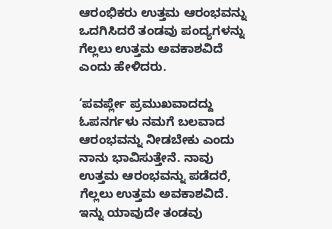ಆರಂಭಿಕರು ಉತ್ತಮ ಆರಂಭವನ್ನು ಒದಗಿಸಿದರೆ ತಂಡವು ಪಂದ್ಯಗಳನ್ನು ಗೆಲ್ಲಲು ಉತ್ತಮ ಅವಕಾಶವಿದೆ ಎಂದು ಹೇಳಿದರು.

‘ಪವರ್ಪ್ಲೇ ಪ್ರಮುಖವಾದದ್ದು ಓಪನರ್ಗಳು ನಮಗೆ ಬಲವಾದ ಆರಂಭವನ್ನು ನೀಡಬೇಕು ಎಂದು ನಾನು ಭಾವಿಸುತ್ತೇನೆ. ನಾವು ಉತ್ತಮ ಆರಂಭವನ್ನು ಪಡೆದರೆ, ಗೆಲ್ಲಲು ಉತ್ತಮ ಅವಕಾಶವಿದೆ. ಇನ್ನು ಯಾವುದೇ ತಂಡವು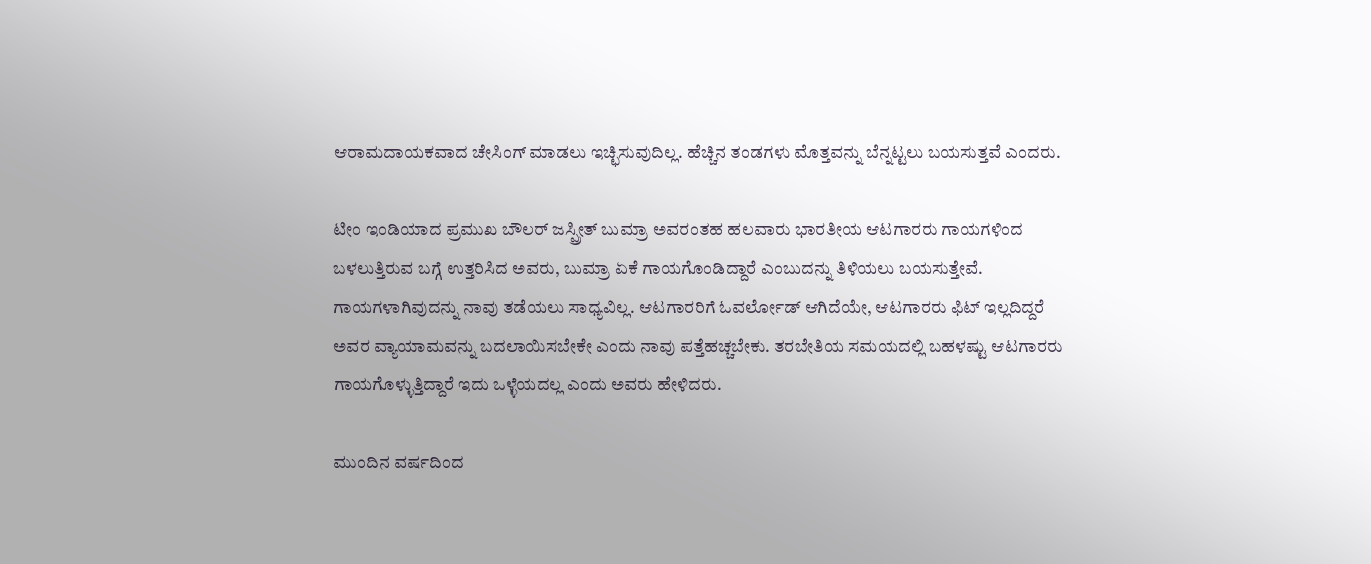ಆರಾಮದಾಯಕವಾದ ಚೇಸಿಂಗ್ ಮಾಡಲು ಇಚ್ಛಿಸುವುದಿಲ್ಲ. ಹೆಚ್ಚಿನ ತಂಡಗಳು ಮೊತ್ತವನ್ನು ಬೆನ್ನಟ್ಟಲು ಬಯಸುತ್ತವೆ ಎಂದರು.

ಟೀಂ ಇಂಡಿಯಾದ ಪ್ರಮುಖ ಬೌಲರ್ ಜಸ್ಪ್ರೀತ್ ಬುಮ್ರಾ ಅವರಂತಹ ಹಲವಾರು ಭಾರತೀಯ ಆಟಗಾರರು ಗಾಯಗಳಿಂದ ಬಳಲುತ್ತಿರುವ ಬಗ್ಗೆ ಉತ್ತರಿಸಿದ ಅವರು, ಬುಮ್ರಾ ಏಕೆ ಗಾಯಗೊಂಡಿದ್ದಾರೆ ಎಂಬುದನ್ನು ತಿಳಿಯಲು ಬಯಸುತ್ತೇವೆ. ಗಾಯಗಳಾಗಿವುದನ್ನು ನಾವು ತಡೆಯಲು ಸಾಧ್ಯವಿಲ್ಲ. ಆಟಗಾರರಿಗೆ ಓವರ್ಲೋಡ್ ಆಗಿದೆಯೇ, ಆಟಗಾರರು ಫಿಟ್ ಇಲ್ಲದಿದ್ದರೆ ಅವರ ವ್ಯಾಯಾಮವನ್ನು ಬದಲಾಯಿಸಬೇಕೇ ಎಂದು ನಾವು ಪತ್ತೆಹಚ್ಚಬೇಕು. ತರಬೇತಿಯ ಸಮಯದಲ್ಲಿ ಬಹಳಷ್ಟು ಆಟಗಾರರು ಗಾಯಗೊಳ್ಳುತ್ತಿದ್ದಾರೆ ಇದು ಒಳ್ಳೆಯದಲ್ಲ ಎಂದು ಅವರು ಹೇಳಿದರು.

ಮುಂದಿನ ವರ್ಷದಿಂದ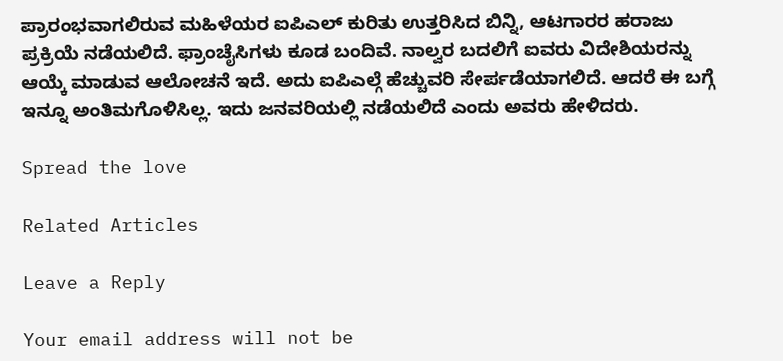ಪ್ರಾರಂಭವಾಗಲಿರುವ ಮಹಿಳೆಯರ ಐಪಿಎಲ್ ಕುರಿತು ಉತ್ತರಿಸಿದ ಬಿನ್ನಿ, ಆಟಗಾರರ ಹರಾಜು ಪ್ರಕ್ರಿಯೆ ನಡೆಯಲಿದೆ. ಫ್ರಾಂಚೈಸಿಗಳು ಕೂಡ ಬಂದಿವೆ. ನಾಲ್ವರ ಬದಲಿಗೆ ಐವರು ವಿದೇಶಿಯರನ್ನು ಆಯ್ಕೆ ಮಾಡುವ ಆಲೋಚನೆ ಇದೆ. ಅದು ಐಪಿಎಲ್ಗೆ ಹೆಚ್ಚುವರಿ ಸೇರ್ಪಡೆಯಾಗಲಿದೆ. ಆದರೆ ಈ ಬಗ್ಗೆ ಇನ್ನೂ ಅಂತಿಮಗೊಳಿಸಿಲ್ಲ. ಇದು ಜನವರಿಯಲ್ಲಿ ನಡೆಯಲಿದೆ ಎಂದು ಅವರು ಹೇಳಿದರು.

Spread the love

Related Articles

Leave a Reply

Your email address will not be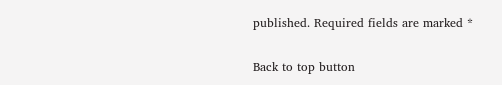published. Required fields are marked *

Back to top button